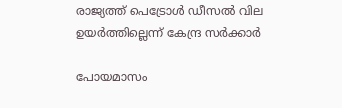രാജ്യത്ത് പെട്രോൾ ഡീസൽ വില ഉയർത്തില്ലെന്ന് കേന്ദ്ര സർക്കാർ

പോയമാസം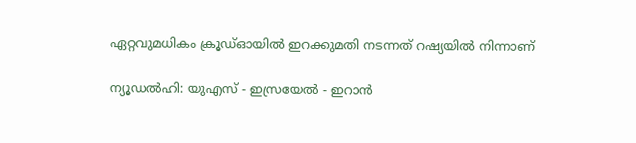ഏറ്റവുമധികം ക്രൂഡ്ഓയിൽ ഇറക്കുമതി നടന്നത് റഷ്യയിൽ നിന്നാണ്

ന്യൂഡൽഹി: യുഎസ് - ഇസ്രയേൽ - ഇറാൻ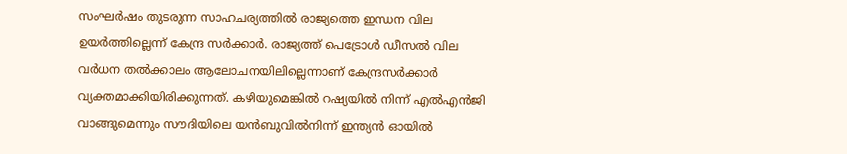സംഘർഷം തുടരുന്ന സാഹചര്യത്തിൽ രാജ്യത്തെ ഇന്ധന വില ഉയർത്തില്ലെന്ന് കേന്ദ്ര സർക്കാർ. രാജ്യത്ത് പെട്രോൾ ഡീസൽ വില വർധന തൽക്കാലം ആലോചനയിലില്ലെന്നാണ് കേന്ദ്രസർക്കാർ വ്യക്തമാക്കിയിരിക്കുന്നത്. കഴിയുമെങ്കിൽ റഷ്യയിൽ നിന്ന് എൽഎൻജി വാങ്ങുമെന്നും സൗദിയിലെ യൻബുവിൽനിന്ന് ഇന്ത്യൻ ഓയിൽ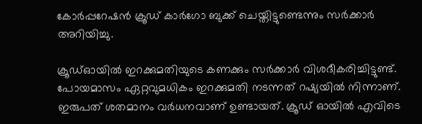കോർപ്പറേഷൻ ക്രൂഡ് കാർഗോ ബുക്ക് ചെയ്തിട്ടുണ്ടെന്നും സർക്കാർ അറിയിച്ചു.

ക്രൂഡ്ഓയിൽ ഇറക്കുമതിയുടെ കണക്കും സർക്കാർ വിശദീകരിച്ചിട്ടുണ്ട്. പോയമാസം ഏറ്റവുമധികം ഇറക്കുമതി നടന്നത് റഷ്യയിൽ നിന്നാണ്. ഇരുപത് ശതമാനം വർധനവാണ് ഉണ്ടായത്. ക്രൂഡ് ഓയിൽ എവിടെ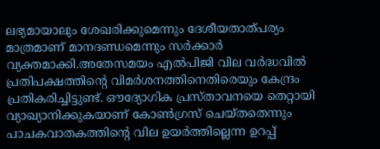ലഭ്യമായാലും ശേഖരിക്കുമെന്നും ദേശീയതാത്പര്യം മാത്രമാണ് മാനദണ്ഡമെന്നും സർക്കാർ വ്യക്തമാക്കി.അതേസമയം എൽപിജി വില വർദ്ധവിൽ പ്രതിപക്ഷത്തിന്റെ വിമർശനത്തിനെതിരെയും കേന്ദ്രം പ്രതികരിച്ചിട്ടുണ്ട്. ഔദ്യോഗിക പ്രസ്താവനയെ തെറ്റായി വ്യാഖ്യാനിക്കുകയാണ് കോൺഗ്രസ് ചെയ്തതെന്നും പാചകവാതകത്തിന്റെ വില ഉയർത്തില്ലെന്ന ഉറപ്പ്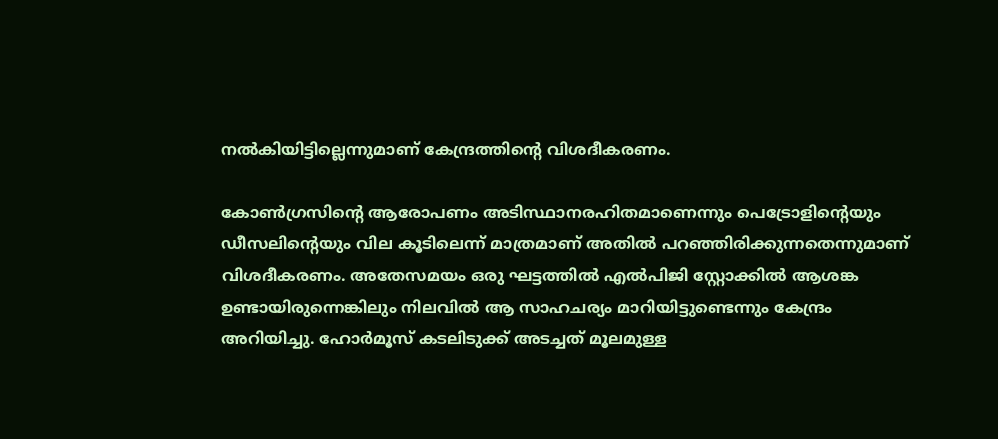നൽകിയിട്ടില്ലെന്നുമാണ് കേന്ദ്രത്തിന്റെ വിശദീകരണം.

കോൺഗ്രസിന്റെ ആരോപണം അടിസ്ഥാനരഹിതമാണെന്നും പെട്രോളിന്റെയും ഡീസലിന്റെയും വില കൂടിലെന്ന് മാത്രമാണ് അതിൽ പറഞ്ഞിരിക്കുന്നതെന്നുമാണ് വിശദീകരണം. അതേസമയം ഒരു ഘട്ടത്തിൽ എൽപിജി സ്റ്റോക്കിൽ ആശങ്ക ഉണ്ടായിരുന്നെങ്കിലും നിലവിൽ ആ സാഹചര്യം മാറിയിട്ടുണ്ടെന്നും കേന്ദ്രം അറിയിച്ചു. ഹോർമൂസ് കടലിടുക്ക് അടച്ചത് മൂലമുള്ള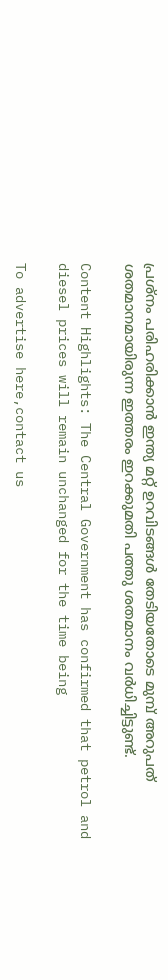പ്രശ്‌നം പരിഹരിക്കാൻ ഇന്ത്യ മറ്റ് ഉറവിടങ്ങൾ തേടിയതോടെ മുമ്പ് അറുപത് ശതമാനമായിരുന്ന ഇത്തരം ഇറക്കുമതി പത്തു ശതമാനം വർധിച്ചിട്ടുണ്ട്.

Content Highlights: The Central Government has confirmed that petrol and diesel prices will remain unchanged for the time being

To advertise here,contact us